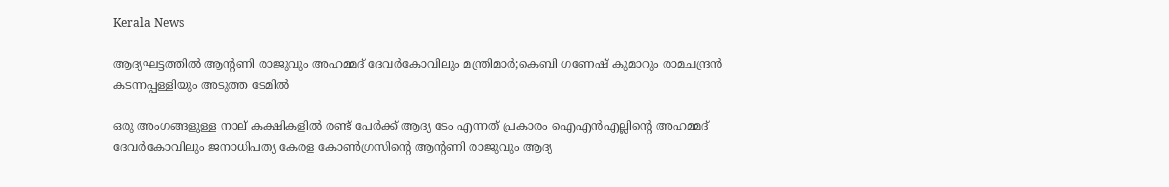Kerala News

ആദ്യഘട്ടത്തില്‍ ആന്റണി രാജുവും അഹമ്മദ് ദേവര്‍കോവിലും മന്ത്രിമാര്‍;കെബി ഗണേഷ് കുമാറും രാമചന്ദ്രന്‍ കടന്നപ്പള്ളിയും അടുത്ത ടേമിൽ

ഒരു അംഗങ്ങളുള്ള നാല് കക്ഷികളില്‍ രണ്ട് പേര്‍ക്ക് ആദ്യ ടേം എന്നത് പ്രകാരം ഐഎന്‍എല്ലിന്റെ അഹമ്മദ് ദേവര്‍കോവിലും ജനാധിപത്യ കേരള കോണ്‍ഗ്രസിന്റെ ആന്റണി രാജുവും ആദ്യ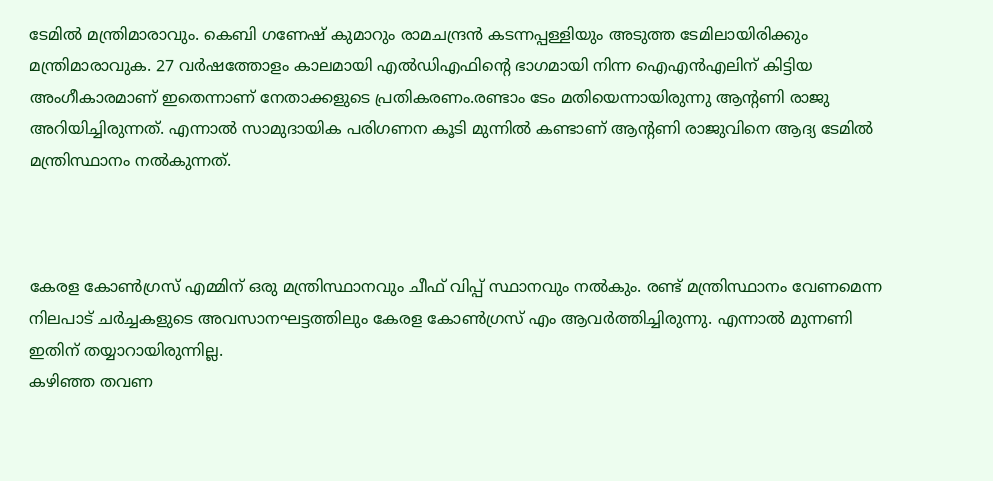ടേമില്‍ മന്ത്രിമാരാവും. കെബി ഗണേഷ് കുമാറും രാമചന്ദ്രന്‍ കടന്നപ്പള്ളിയും അടുത്ത ടേമിലായിരിക്കും മന്ത്രിമാരാവുക. 27 വര്‍ഷത്തോളം കാലമായി എല്‍ഡിഎഫിന്റെ ഭാഗമായി നിന്ന ഐഎന്‍എലിന് കിട്ടിയ അംഗീകാരമാണ് ഇതെന്നാണ് നേതാക്കളുടെ പ്രതികരണം.രണ്ടാം ടേം മതിയെന്നായിരുന്നു ആന്റണി രാജു അറിയിച്ചിരുന്നത്. എന്നാല്‍ സാമുദായിക പരിഗണന കൂടി മുന്നില്‍ കണ്ടാണ് ആന്റണി രാജുവിനെ ആദ്യ ടേമില്‍ മന്ത്രിസ്ഥാനം നല്‍കുന്നത്.



കേരള കോണ്‍ഗ്രസ് എമ്മിന് ഒരു മന്ത്രിസ്ഥാനവും ചീഫ് വിപ്പ് സ്ഥാനവും നല്‍കും. രണ്ട് മന്ത്രിസ്ഥാനം വേണമെന്ന നിലപാട് ചര്‍ച്ചകളുടെ അവസാനഘട്ടത്തിലും കേരള കോണ്‍ഗ്രസ് എം ആവര്‍ത്തിച്ചിരുന്നു. എന്നാല്‍ മുന്നണി ഇതിന് തയ്യാറായിരുന്നില്ല.
കഴിഞ്ഞ തവണ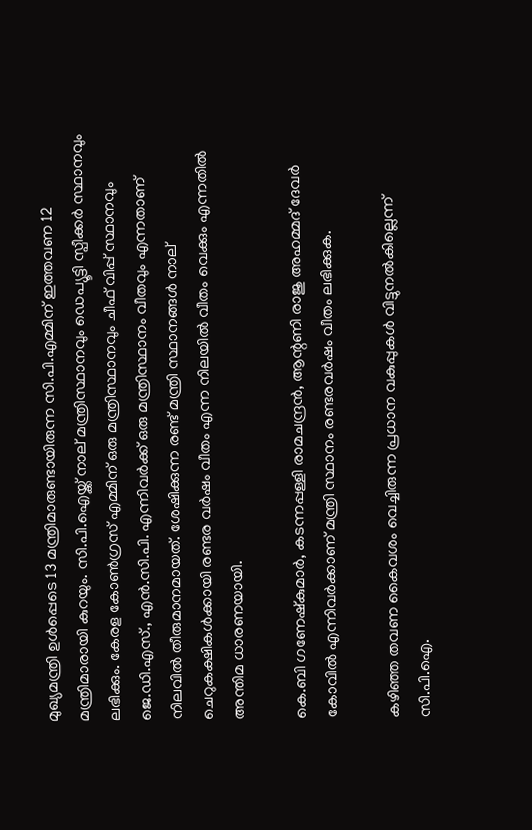മുഖ്യമന്ത്രി ഉള്‍പ്പെടെ 13 മന്ത്രിമാരുണ്ടായിരുന്ന സി.പി.എമ്മിന് ഇത്തവണ 12 മന്ത്രിമാരായി കുറയും. സി.പി.ഐയ്ക്ക് നാല് മന്ത്രിസ്ഥാനവും ഡെപ്യൂട്ടി സ്പീക്കര്‍ സ്ഥാനവും ലഭിക്കും. കേരള കോണ്‍ഗ്രസ് എമ്മിന് ഒരു മന്ത്രിസ്ഥാനവും ചീഫ് വിപ്പ് സ്ഥാനവും ജെ.ഡി.എസ്., എന്‍.സി.പി. എന്നിവര്‍ക്ക് ഒരു മന്ത്രിസ്ഥാനം വീതവും എന്നതാണ് നിലവില്‍ തീരുമാനമായത്. ശേഷിക്കുന്ന രണ്ട് മന്ത്രി സ്ഥാനങ്ങള്‍ നാല് ചെറുകക്ഷികള്‍ക്കായി രണ്ടര വര്‍ഷം വീതം എന്ന നിലയില്‍ വീതം വെക്കും എന്നതില്‍ അന്തിമ ധാരണയായി.

കെ.ബി ഗണേഷ്‌കുമാര്‍, കടന്നപ്പള്ളി രാമചന്ദ്രന്‍, ആന്റണി രാജു അഹമ്മദ് ദേവര്‍ കോവില്‍ എന്നിവര്‍ക്കാണ് മന്ത്രി സ്ഥാനം രണ്ടരവര്‍ഷം വീതം ലഭിക്കുക.

കഴിഞ്ഞ തവണ കൈവശം വെച്ചിരുന്ന പ്രധാന വകുപ്പുകള്‍ വിട്ടുനല്‍കില്ലെന്ന് സി.പി.ഐ.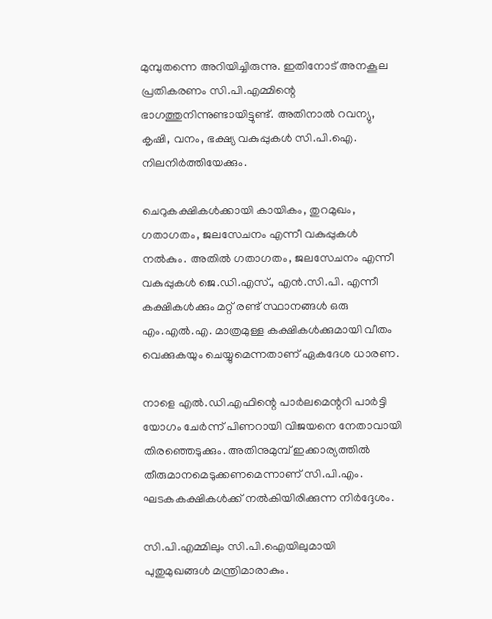മുമ്പുതന്നെ അറിയിച്ചിരുന്നു. ഇതിനോട് അനകൂല പ്രതികരണം സി.പി.എമ്മിന്റെ ഭാഗത്തുനിന്നുണ്ടായിട്ടുണ്ട്. അതിനാല്‍ റവന്യു, കൃഷി, വനം, ഭക്ഷ്യ വകുപ്പുകള്‍ സി.പി.ഐ. നിലനിര്‍ത്തിയേക്കും.

ചെറുകക്ഷികള്‍ക്കായി കായികം, തുറമുഖം, ഗതാഗതം, ജലസേചനം എന്നീ വകുപ്പുകള്‍ നല്‍കും. അതില്‍ ഗതാഗതം, ജലസേചനം എന്നീ വകുപ്പുകള്‍ ജെ.ഡി.എസ്., എന്‍.സി.പി. എന്നീ കക്ഷികള്‍ക്കും മറ്റ് രണ്ട് സ്ഥാനങ്ങള്‍ ഒരു എം.എല്‍.എ. മാത്രമുള്ള കക്ഷികള്‍ക്കുമായി വീതം വെക്കുകയും ചെയ്യുമെന്നതാണ് ഏകദേശ ധാരണ.

നാളെ എല്‍.ഡി.എഫിന്റെ പാര്‍ലമെന്ററി പാര്‍ട്ടി യോഗം ചേര്‍ന്ന് പിണറായി വിജയനെ നേതാവായി തിരഞ്ഞെടുക്കും. അതിനുമുമ്പ് ഇക്കാര്യത്തില്‍ തീരുമാനമെടുക്കണമെന്നാണ് സി.പി.എം. ഘടകകക്ഷികള്‍ക്ക് നല്‍കിയിരിക്കുന്ന നിര്‍ദ്ദേശം.

സി.പി.എമ്മിലും സി.പി.ഐയിലുമായി പുതുമുഖങ്ങള്‍ മന്ത്രിമാരാകും.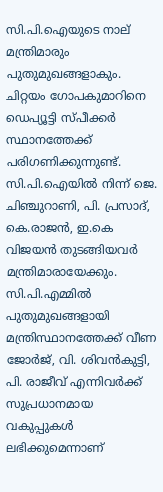സി.പി.ഐയുടെ നാല് മന്ത്രിമാരും പുതുമുഖങ്ങളാകും. ചിറ്റയം ഗോപകുമാറിനെ ഡെപ്യൂട്ടി സ്പീക്കര്‍ സ്ഥാനത്തേക്ക് പരിഗണിക്കുന്നുണ്ട്. സി.പി.ഐയില്‍ നിന്ന് ജെ. ചിഞ്ചുറാണി, പി. പ്രസാദ്, കെ.രാജന്‍, ഇ.കെ വിജയന്‍ തുടങ്ങിയവര്‍ മന്ത്രിമാരായേക്കും. സി.പി.എമ്മില്‍ പുതുമുഖങ്ങളായി മന്ത്രിസ്ഥാനത്തേക്ക് വീണ ജോര്‍ജ്, വി. ശിവന്‍കുട്ടി, പി. രാജീവ് എന്നിവര്‍ക്ക് സുപ്രധാനമായ വകുപ്പുകള്‍ ലഭിക്കുമെന്നാണ്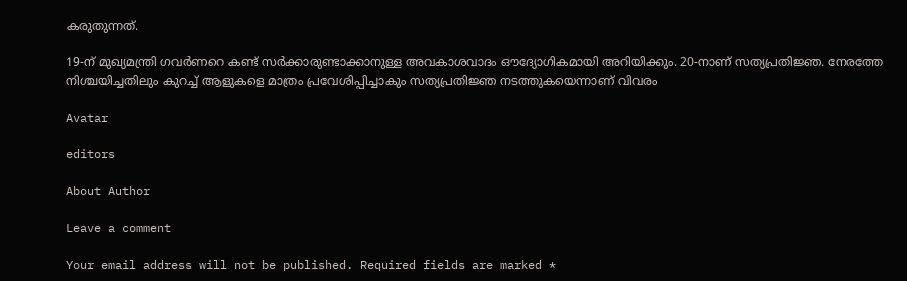കരുതുന്നത്.

19-ന് മുഖ്യമന്ത്രി ഗവര്‍ണറെ കണ്ട് സര്‍ക്കാരുണ്ടാക്കാനുള്ള അവകാശവാദം ഔദ്യോഗികമായി അറിയിക്കും. 20-നാണ് സത്യപ്രതിജ്ഞ. നേരത്തേ നിശ്ചയിച്ചതിലും കുറച്ച് ആളുകളെ മാത്രം പ്രവേശിപ്പിച്ചാകും സത്യപ്രതിജ്ഞ നടത്തുകയെന്നാണ് വിവരം

Avatar

editors

About Author

Leave a comment

Your email address will not be published. Required fields are marked *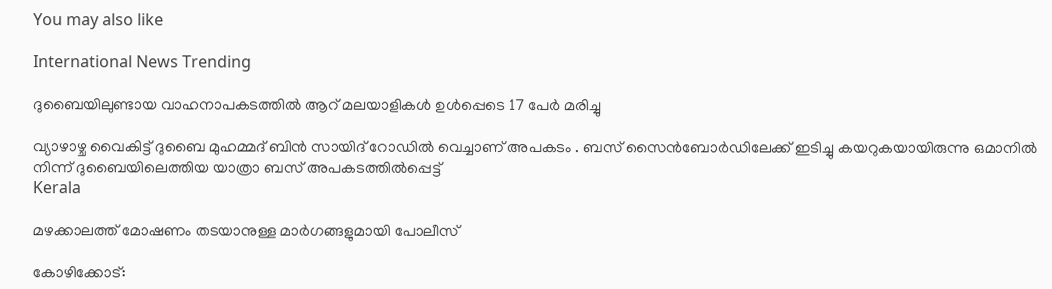You may also like

International News Trending

ദുബൈയിലുണ്ടായ വാഹനാപകടത്തില്‍ ആറ് മലയാളികള്‍ ഉള്‍പ്പെടെ 17 പേര്‍ മരിച്ചു

വ്യാഴാഴ്ച വൈകിട്ട് ദുബൈ മുഹമ്മദ് ബിൻ സായിദ് റോഡിൽ വെച്ചാണ് അപകടം . ബസ് സൈൻബോർഡിലേക്ക് ഇടിച്ചു കയറുകയായിരുന്നു ഒമാനിൽ നിന്ന് ദുബൈയിലെത്തിയ യാത്രാ ബസ് അപകടത്തിൽപ്പെട്ട്
Kerala

മഴക്കാലത്ത് മോഷണം തടയാനുള്ള മാര്‍ഗങ്ങളുമായി പോലീസ്‌

കോഴിക്കോട്: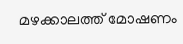മഴക്കാലത്ത് മോഷണം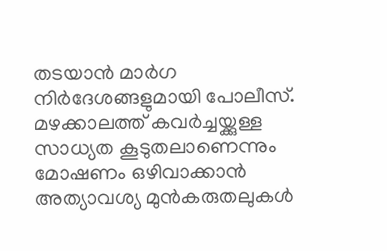തടയാന്‍ മാര്‍ഗ നിര്‍ദേശങ്ങളുമായി പോലീസ്. മഴക്കാലത്ത് കവര്‍ച്ചയ്ക്കുള്ള സാധ്യത കൂടുതലാണെന്നും മോഷണം ഒഴിവാക്കാന്‍ അത്യാവശ്യ മുന്‍കരുതലുകള്‍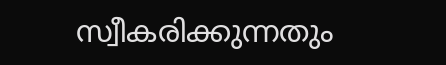സ്വീകരിക്കുന്നതും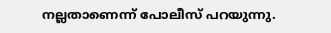നല്ലതാണെന്ന് പോലീസ് പറയുന്നു.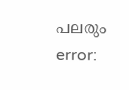പലരും
error: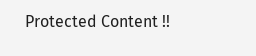Protected Content !!